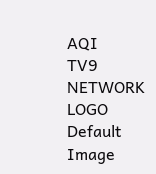AQI
TV9 NETWORK LOGO
Default Image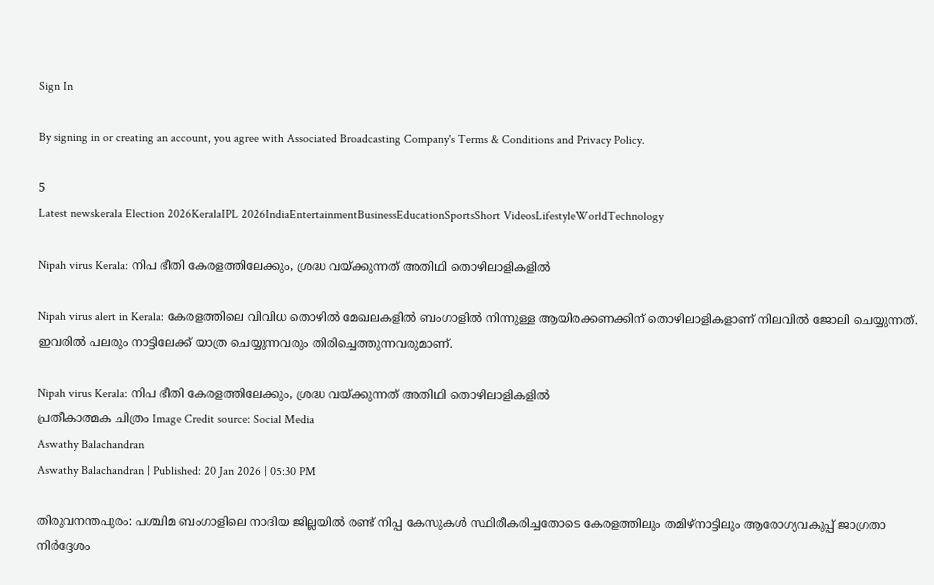Sign In

By signing in or creating an account, you agree with Associated Broadcasting Company's Terms & Conditions and Privacy Policy.

5
Latest newskerala Election 2026KeralaIPL 2026IndiaEntertainmentBusinessEducationSportsShort VideosLifestyleWorldTechnology

Nipah virus Kerala: നിപ ഭീതി കേരളത്തിലേക്കും, ശ്രദ്ധ വയ്ക്കുന്നത് അതിഥി തൊഴിലാളികളിൽ

Nipah virus alert in Kerala: കേരളത്തിലെ വിവിധ തൊഴിൽ മേഖലകളിൽ ബംഗാളിൽ നിന്നുള്ള ആയിരക്കണക്കിന് തൊഴിലാളികളാണ് നിലവിൽ ജോലി ചെയ്യുന്നത്. ഇവരിൽ പലരും നാട്ടിലേക്ക് യാത്ര ചെയ്യുന്നവരും തിരിച്ചെത്തുന്നവരുമാണ്.

Nipah virus Kerala: നിപ ഭീതി കേരളത്തിലേക്കും, ശ്രദ്ധ വയ്ക്കുന്നത് അതിഥി തൊഴിലാളികളിൽ
പ്രതീകാത്മക ചിത്രം Image Credit source: Social Media
Aswathy Balachandran
Aswathy Balachandran | Published: 20 Jan 2026 | 05:30 PM

തിരുവനന്തപുരം: പശ്ചിമ ബംഗാളിലെ നാദിയ ജില്ലയിൽ രണ്ട് നിപ്പ കേസുകൾ സ്ഥിരീകരിച്ചതോടെ കേരളത്തിലും തമിഴ്‌നാട്ടിലും ആരോഗ്യവകുപ്പ് ജാഗ്രതാ നിർദ്ദേശം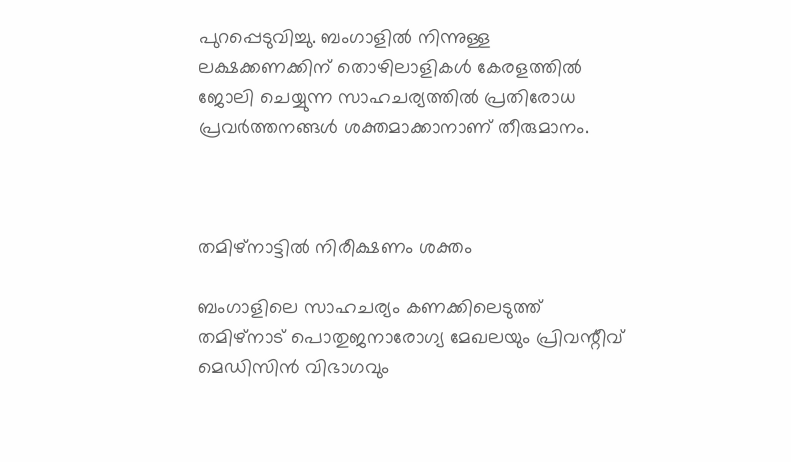പുറപ്പെടുവിച്ചു. ബംഗാളിൽ നിന്നുള്ള ലക്ഷക്കണക്കിന് തൊഴിലാളികൾ കേരളത്തിൽ ജോലി ചെയ്യുന്ന സാഹചര്യത്തിൽ പ്രതിരോധ പ്രവർത്തനങ്ങൾ ശക്തമാക്കാനാണ് തീരുമാനം.



തമിഴ്‌നാട്ടിൽ നിരീക്ഷണം ശക്തം

ബംഗാളിലെ സാഹചര്യം കണക്കിലെടുത്ത് തമിഴ്‌നാട് പൊതുജനാരോഗ്യ മേഖലയും പ്രിവന്റീവ് മെഡിസിൻ വിഭാഗവും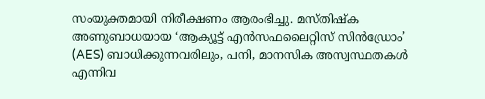സംയുക്തമായി നിരീക്ഷണം ആരംഭിച്ചു. മസ്തിഷ്ക അണുബാധയായ ‘ആക്യൂട്ട് എൻസഫലൈറ്റിസ് സിൻഡ്രോം’ (AES) ബാധിക്കുന്നവരിലും, പനി, മാനസിക അസ്വസ്ഥതകൾ എന്നിവ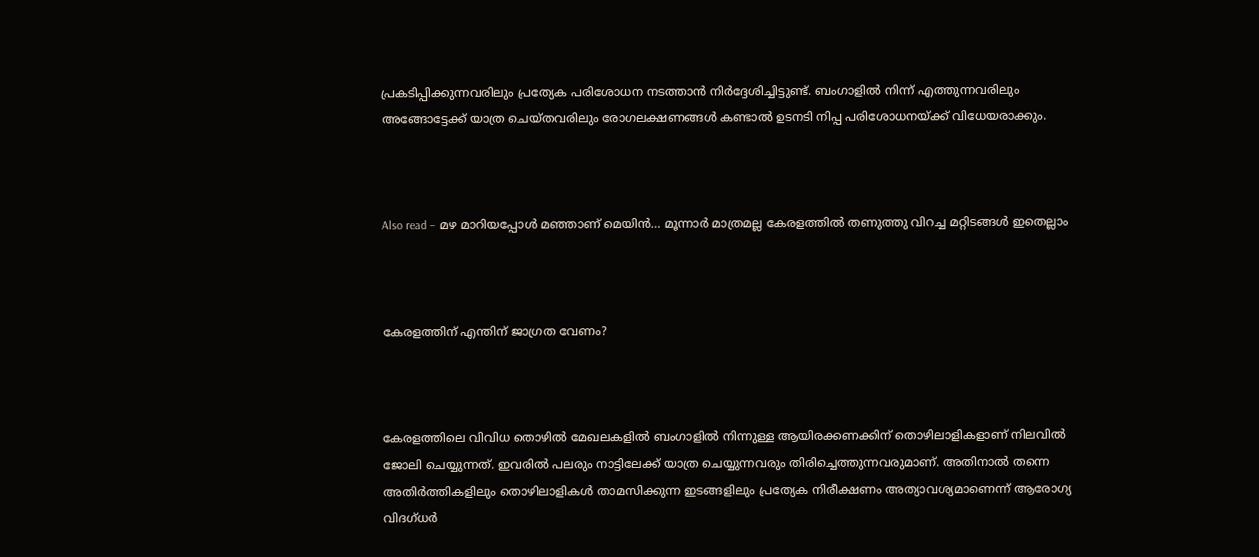പ്രകടിപ്പിക്കുന്നവരിലും പ്രത്യേക പരിശോധന നടത്താൻ നിർദ്ദേശിച്ചിട്ടുണ്ട്. ബംഗാളിൽ നിന്ന് എത്തുന്നവരിലും അങ്ങോട്ടേക്ക് യാത്ര ചെയ്തവരിലും രോഗലക്ഷണങ്ങൾ കണ്ടാൽ ഉടനടി നിപ്പ പരിശോധനയ്ക്ക് വിധേയരാക്കും.



Also read – മഴ മാറിയപ്പോൾ മഞ്ഞാണ് മെയിൻ… മൂന്നാർ മാത്രമല്ല കേരളത്തിൽ തണുത്തു വിറച്ച മറ്റിടങ്ങൾ ഇതെല്ലാം



കേരളത്തിന് എന്തിന് ജാഗ്രത വേണം?



കേരളത്തിലെ വിവിധ തൊഴിൽ മേഖലകളിൽ ബംഗാളിൽ നിന്നുള്ള ആയിരക്കണക്കിന് തൊഴിലാളികളാണ് നിലവിൽ ജോലി ചെയ്യുന്നത്. ഇവരിൽ പലരും നാട്ടിലേക്ക് യാത്ര ചെയ്യുന്നവരും തിരിച്ചെത്തുന്നവരുമാണ്. അതിനാൽ തന്നെ അതിർത്തികളിലും തൊഴിലാളികൾ താമസിക്കുന്ന ഇടങ്ങളിലും പ്രത്യേക നിരീക്ഷണം അത്യാവശ്യമാണെന്ന് ആരോഗ്യ വിദഗ്ധർ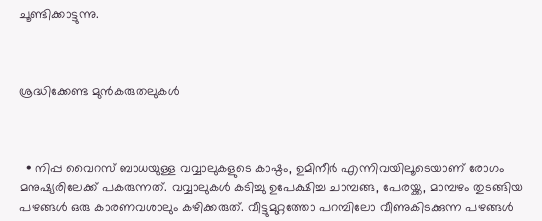ചൂണ്ടിക്കാട്ടുന്നു.



ശ്രദ്ധിക്കേണ്ട മുൻകരുതലുകൾ



  • നിപ്പ വൈറസ് ബാധയുള്ള വവ്വാലുകളുടെ കാഷ്ഠം, ഉമിനീർ എന്നിവയിലൂടെയാണ് രോഗം മനുഷ്യരിലേക്ക് പകരുന്നത്. വവ്വാലുകൾ കടിച്ചു ഉപേക്ഷിച്ച ചാമ്പങ്ങ, പേരയ്ക്ക, മാമ്പഴം തുടങ്ങിയ പഴങ്ങൾ ഒരു കാരണവശാലും കഴിക്കരുത്. വീട്ടുമുറ്റത്തോ പറമ്പിലോ വീണുകിടക്കുന്ന പഴങ്ങൾ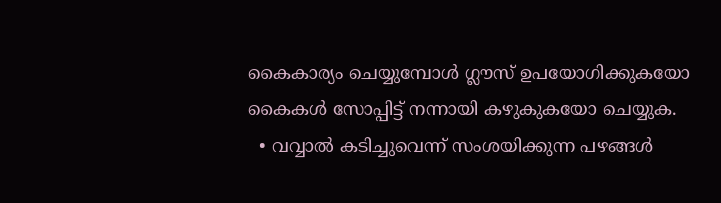കൈകാര്യം ചെയ്യുമ്പോൾ ഗ്ലൗസ് ഉപയോഗിക്കുകയോ കൈകൾ സോപ്പിട്ട് നന്നായി കഴുകുകയോ ചെയ്യുക.
  • വവ്വാൽ കടിച്ചുവെന്ന് സംശയിക്കുന്ന പഴങ്ങൾ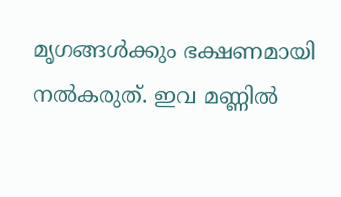മൃഗങ്ങൾക്കും ഭക്ഷണമായി നൽകരുത്. ഇവ മണ്ണിൽ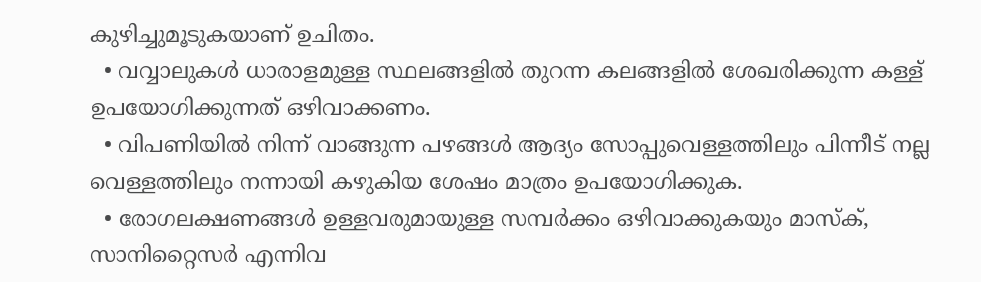കുഴിച്ചുമൂടുകയാണ് ഉചിതം.
  • വവ്വാലുകൾ ധാരാളമുള്ള സ്ഥലങ്ങളിൽ തുറന്ന കലങ്ങളിൽ ശേഖരിക്കുന്ന കള്ള് ഉപയോഗിക്കുന്നത് ഒഴിവാക്കണം.
  • വിപണിയിൽ നിന്ന് വാങ്ങുന്ന പഴങ്ങൾ ആദ്യം സോപ്പുവെള്ളത്തിലും പിന്നീട് നല്ല വെള്ളത്തിലും നന്നായി കഴുകിയ ശേഷം മാത്രം ഉപയോഗിക്കുക.
  • രോഗലക്ഷണങ്ങൾ ഉള്ളവരുമായുള്ള സമ്പർക്കം ഒഴിവാക്കുകയും മാസ്ക്, സാനിറ്റൈസർ എന്നിവ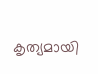കൃത്യമായി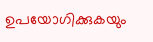ഉപയോഗിക്കുകയും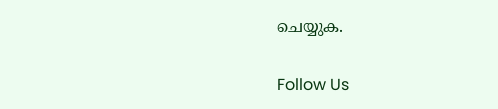ചെയ്യുക.

Follow Us